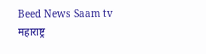Beed News Saam tv
महाराष्ट्र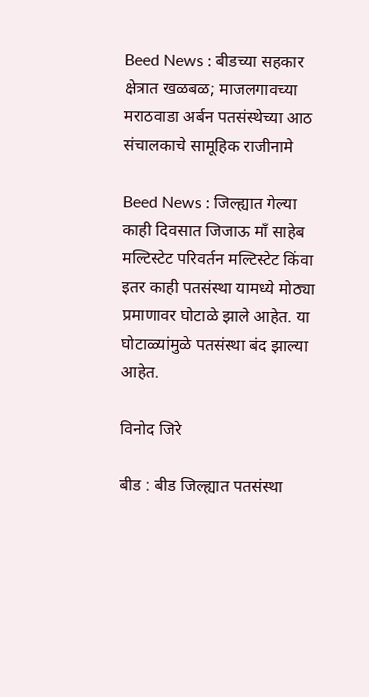Beed News : बीडच्या सहकार क्षेत्रात खळबळ; माजलगावच्या मराठवाडा अर्बन पतसंस्थेच्या आठ संचालकाचे सामूहिक राजीनामे

Beed News : जिल्ह्यात गेल्या काही दिवसात जिजाऊ माँ साहेब मल्टिस्टेट परिवर्तन मल्टिस्टेट किंवा इतर काही पतसंस्था यामध्ये मोठ्या प्रमाणावर घोटाळे झाले आहेत. या घोटाळ्यांमुळे पतसंस्था बंद झाल्या आहेत.

विनोद जिरे

बीड : बीड जिल्ह्यात पतसंस्था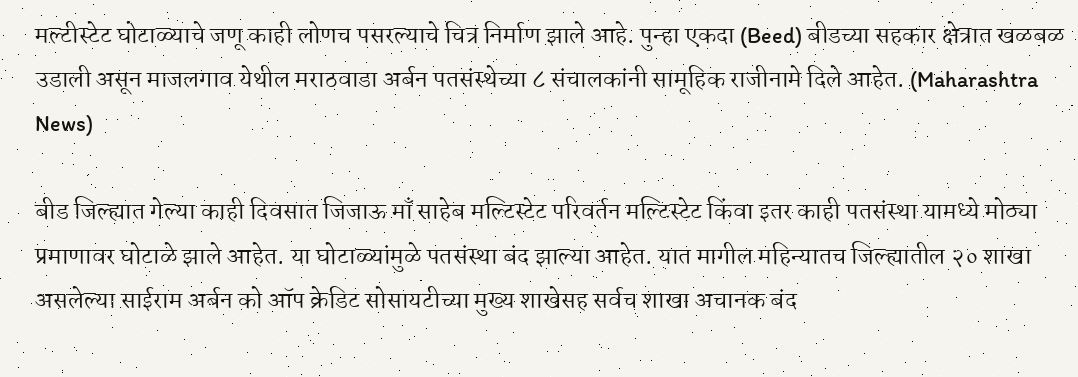मल्टीस्टेट घोटाळ्याचे जणू काही लोणच पसरल्याचे चित्र निर्माण झाले आहे. पुन्हा एकदा (Beed) बीडच्या सहकार क्षेत्रात खळबळ उडाली असून माजलगाव येथील मराठवाडा अर्बन पतसंस्थेच्या ८ संचालकांनी सामूहिक राजीनामे दिले आहेत. (Maharashtra News)

बीड जिल्ह्यात गेल्या काही दिवसात जिजाऊ माँ साहेब मल्टिस्टेट परिवर्तन मल्टिस्टेट किंवा इतर काही पतसंस्था यामध्ये मोठ्या प्रमाणावर घोटाळे झाले आहेत. या घोटाळ्यांमुळे पतसंस्था बंद झाल्या आहेत. यात मागील महिन्यातच जिल्ह्यातील २० शाखा असलेल्या साईराम अर्बन को ऑप क्रेडिट सोसायटीच्या मुख्य शाखेसह सर्वच शाखा अचानक बंद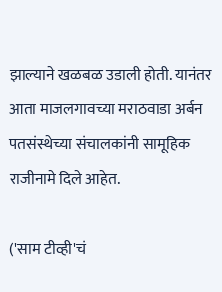झाल्याने खळबळ उडाली होती. यानंतर आता माजलगावच्या मराठवाडा अर्बन पतसंस्थेच्या संचालकांनी सामूहिक राजीनामे दिले आहेत.

('साम टीव्ही'चं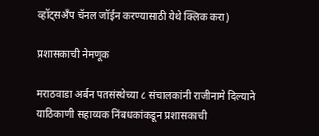व्हॉट्सअँप चॅनल जॉईन करण्यासाठी येथे क्लिक करा)

प्रशासकाची नेमणूक

मराठवाडा अर्बन पतसंस्थेच्या ८ संचालकांनी राजीनामे दिल्याने याठिकाणी सहाय्यक निंबधकांकडून प्रशासकाची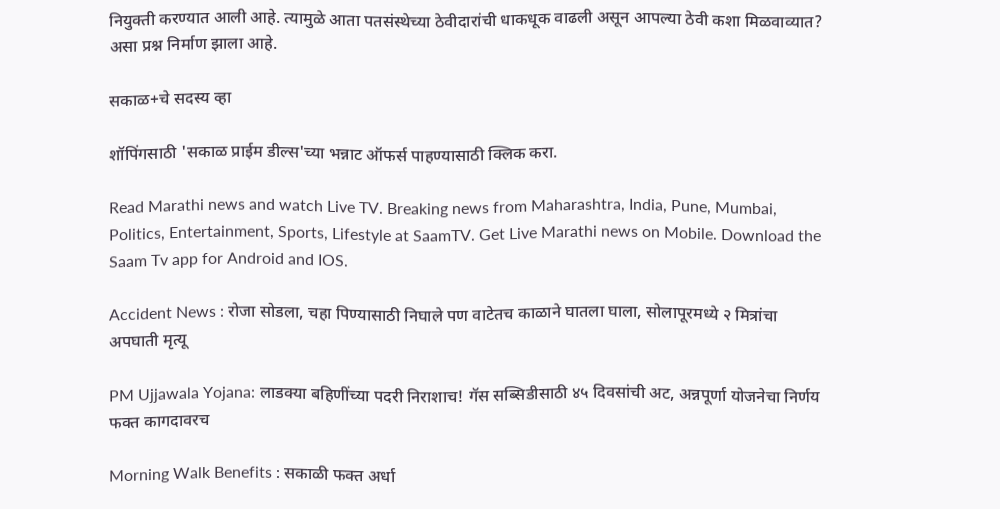नियुक्ती करण्यात आली आहे. त्यामुळे आता पतसंस्थेच्या ठेवीदारांची धाकधूक वाढली असून आपल्या ठेवी कशा मिळवाव्यात? असा प्रश्न निर्माण झाला आहे.

सकाळ+चे सदस्य व्हा

शॉपिंगसाठी 'सकाळ प्राईम डील्स'च्या भन्नाट ऑफर्स पाहण्यासाठी क्लिक करा.

Read Marathi news and watch Live TV. Breaking news from Maharashtra, India, Pune, Mumbai, Politics, Entertainment, Sports, Lifestyle at SaamTV. Get Live Marathi news on Mobile. Download the Saam Tv app for Android and IOS.

Accident News : रोजा सोडला, चहा पिण्यासाठी निघाले पण वाटेतच काळाने घातला घाला, सोलापूरमध्ये २ मित्रांचा अपघाती मृत्यू

PM Ujjawala Yojana: लाडक्या बहि‍णींच्या पदरी निराशाच! गॅस सब्सिडीसाठी ४५ दिवसांची अट, अन्नपूर्णा योजनेचा निर्णय फक्त कागदावरच

Morning Walk Benefits : सकाळी फक्त अर्धा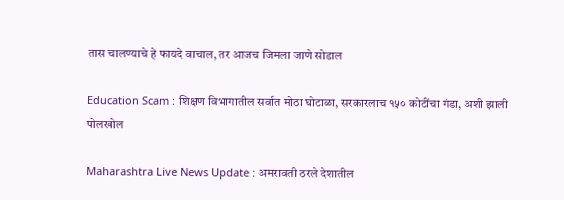तास चालण्याचे हे फायदे वाचाल, तर आजच जिमला जाणे सोडाल

Education Scam : शिक्षण विभागातील सर्वात मोठा घोटाळा, सरकारलाच १५० कोटींचा गंडा, अशी झाली पोलखोल

Maharashtra Live News Update : अमरावती ठरले देशातील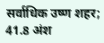सर्वाधिक उष्ण शहर; 41.8 अंश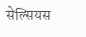सेल्सियस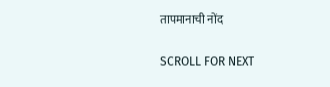तापमानाची नोंद

SCROLL FOR NEXT